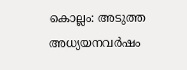കൊല്ലം: അടുത്ത അധ്യയനവർഷം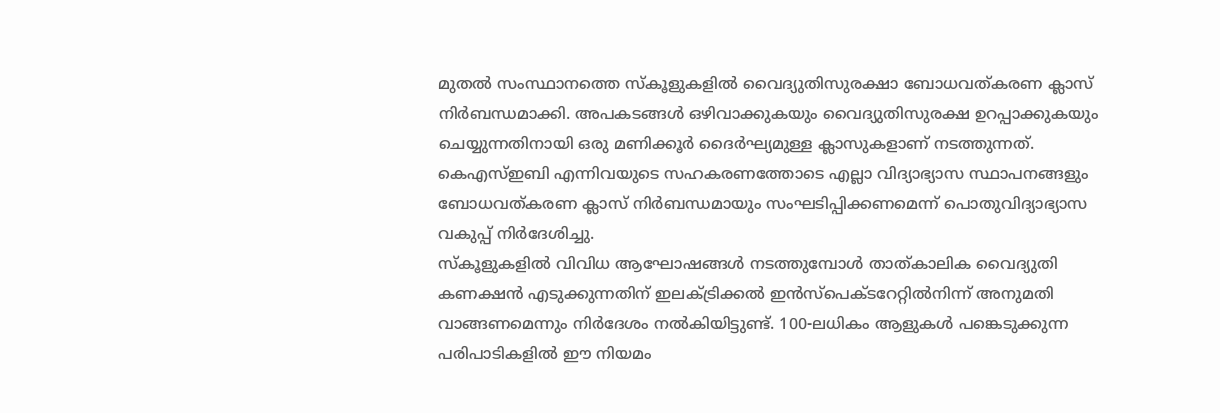മുതൽ സംസ്ഥാനത്തെ സ്കൂളുകളിൽ വൈദ്യുതിസുരക്ഷാ ബോധവത്കരണ ക്ലാസ് നിർബന്ധമാക്കി. അപകടങ്ങൾ ഒഴിവാക്കുകയും വൈദ്യുതിസുരക്ഷ ഉറപ്പാക്കുകയും ചെയ്യുന്നതിനായി ഒരു മണിക്കൂർ ദൈർഘ്യമുള്ള ക്ലാസുകളാണ് നടത്തുന്നത്. കെഎസ്ഇബി എന്നിവയുടെ സഹകരണത്തോടെ എല്ലാ വിദ്യാഭ്യാസ സ്ഥാപനങ്ങളും ബോധവത്കരണ ക്ലാസ് നിർബന്ധമായും സംഘടിപ്പിക്കണമെന്ന് പൊതുവിദ്യാഭ്യാസ വകുപ്പ് നിർദേശിച്ചു.
സ്കൂളുകളിൽ വിവിധ ആഘോഷങ്ങൾ നടത്തുമ്പോൾ താത്കാലിക വൈദ്യുതി കണക്ഷൻ എടുക്കുന്നതിന് ഇലക്ട്രിക്കൽ ഇൻസ്പെക്ടറേറ്റിൽനിന്ന് അനുമതി വാങ്ങണമെന്നും നിർദേശം നൽകിയിട്ടുണ്ട്. 100-ലധികം ആളുകൾ പങ്കെടുക്കുന്ന പരിപാടികളിൽ ഈ നിയമം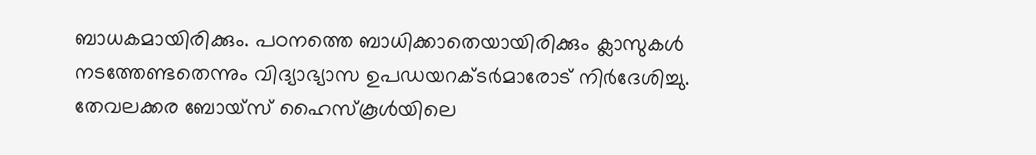ബാധകമായിരിക്കും. പഠനത്തെ ബാധിക്കാതെയായിരിക്കും ക്ലാസുകൾ നടത്തേണ്ടതെന്നും വിദ്യാഭ്യാസ ഉപഡയറക്ടർമാരോട് നിർദേശിച്ചു.
തേവലക്കര ബോയ്സ് ഹൈസ്കൂൾയിലെ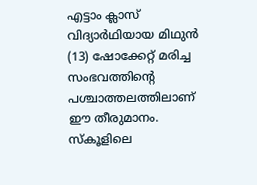എട്ടാം ക്ലാസ് വിദ്യാർഥിയായ മിഥുൻ (13) ഷോക്കേറ്റ് മരിച്ച സംഭവത്തിന്റെ പശ്ചാത്തലത്തിലാണ് ഈ തീരുമാനം. സ്കൂളിലെ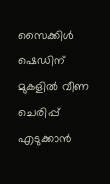സൈക്കിൾ ഷെഡിന് മുകളിൽ വീണ ചെരിപ്പ് എടുക്കാൻ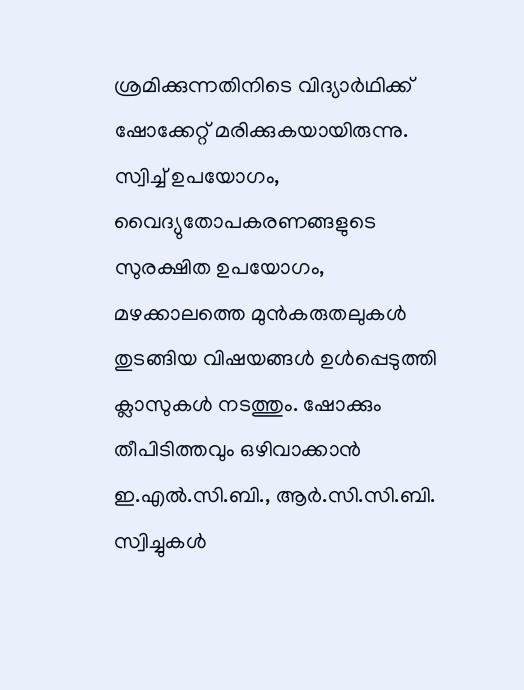ശ്രമിക്കുന്നതിനിടെ വിദ്യാർഥിക്ക് ഷോക്കേറ്റ് മരിക്കുകയായിരുന്നു.
സ്വിച്ച് ഉപയോഗം, വൈദ്യുതോപകരണങ്ങളുടെ സുരക്ഷിത ഉപയോഗം, മഴക്കാലത്തെ മുൻകരുതലുകൾ തുടങ്ങിയ വിഷയങ്ങൾ ഉൾപ്പെടുത്തി ക്ലാസുകൾ നടത്തും. ഷോക്കും തീപിടിത്തവും ഒഴിവാക്കാൻ ഇ.എൽ.സി.ബി., ആർ.സി.സി.ബി. സ്വിച്ചുകൾ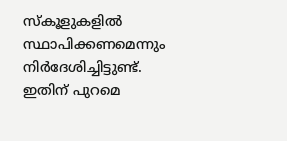സ്കൂളുകളിൽ സ്ഥാപിക്കണമെന്നും നിർദേശിച്ചിട്ടുണ്ട്. ഇതിന് പുറമെ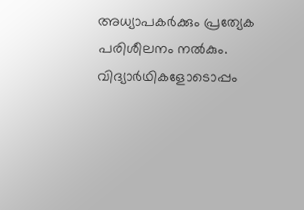അധ്യാപകർക്കും പ്രത്യേക പരിശീലനം നൽകും. വിദ്യാർഥികളോടൊപ്പം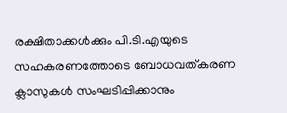രക്ഷിതാക്കൾക്കും പി.ടി.എയുടെ സഹകരണത്തോടെ ബോധവത്കരണ ക്ലാസുകൾ സംഘടിപ്പിക്കാനും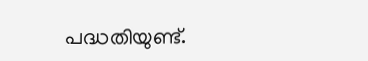പദ്ധതിയുണ്ട്.